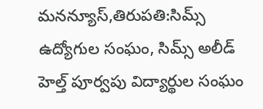మనన్యూస్,తిరుపతి:సిమ్స్ ఉద్యోగుల సంఘం, సిమ్స్ అలీడ్ హెల్త్ పూర్వపు విద్యార్థుల సంఘం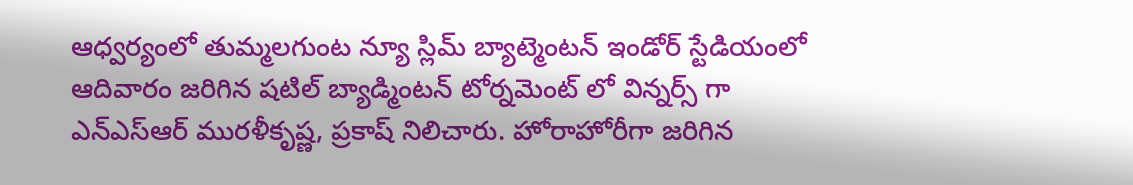ఆధ్వర్యంలో తుమ్మలగుంట న్యూ స్లిమ్ బ్యాట్మెంటన్ ఇండోర్ స్టేడియంలో ఆదివారం జరిగిన షటిల్ బ్యాడ్మింటన్ టోర్నమెంట్ లో విన్నర్స్ గా ఎన్ఎస్ఆర్ మురళీకృష్ణ, ప్రకాష్ నిలిచారు. హోరాహోరీగా జరిగిన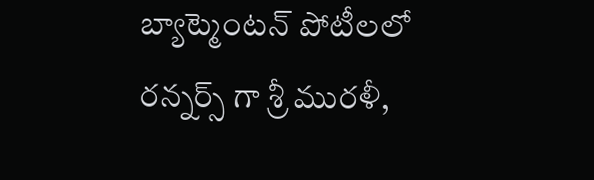బ్యాట్మెంటన్ పోటీలలో రన్నర్స్ గా శ్రీ మురళీ,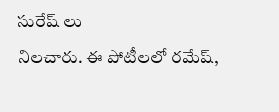సురేష్ లు
నిలచారు. ఈ పోటీలలో రమేష్,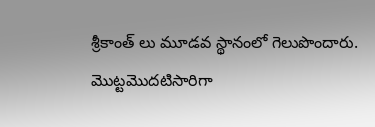శ్రీకాంత్ లు మూడవ స్థానంలో గెలుపొందారు. మొట్టమొదటిసారిగా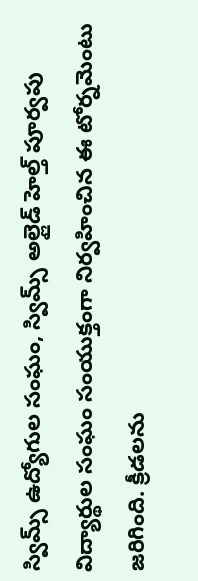స్విమ్స్ ఉద్యోగుల సంఘం, స్విమ్స్ అల్లైడ్ హెల్త్ పూర్వపు విద్యార్థుల సంఘం సంయుక్తంగా నిర్వహించిన ఈ టోర్నమెంటు జరిగింది. క్రీడలను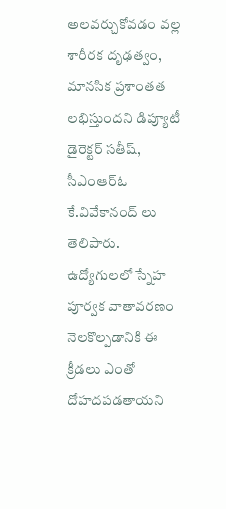అలవర్చుకోవడం వల్ల శారీరక దృఢత్వం, మానసిక ప్రశాంతత లభిస్తుందని డిప్యూటీ డైరెక్టర్ సతీష్, సీఎంఆర్ఓ కే.వివేకానంద్ లు తెలిపారు. ఉద్యోగులలో స్నేహ పూర్వక వాతావరణం నెలకొల్పడానికి ఈ క్రీడలు ఎంతో దోహదపడతాయని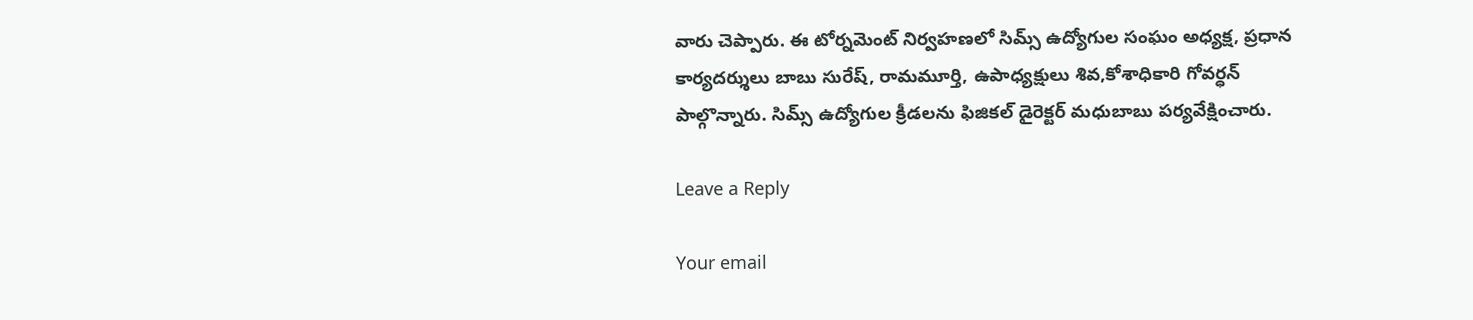వారు చెప్పారు. ఈ టోర్నమెంట్ నిర్వహణలో సిమ్స్ ఉద్యోగుల సంఘం అధ్యక్ష, ప్రధాన కార్యదర్శులు బాబు సురేష్, రామమూర్తి, ఉపాధ్యక్షులు శివ,కోశాధికారి గోవర్ధన్
పాల్గొన్నారు. సిమ్స్ ఉద్యోగుల క్రీడలను ఫిజికల్ డైరెక్టర్ మధుబాబు పర్యవేక్షించారు.

Leave a Reply

Your email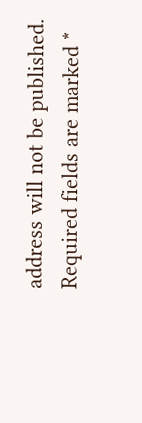address will not be published. Required fields are marked *